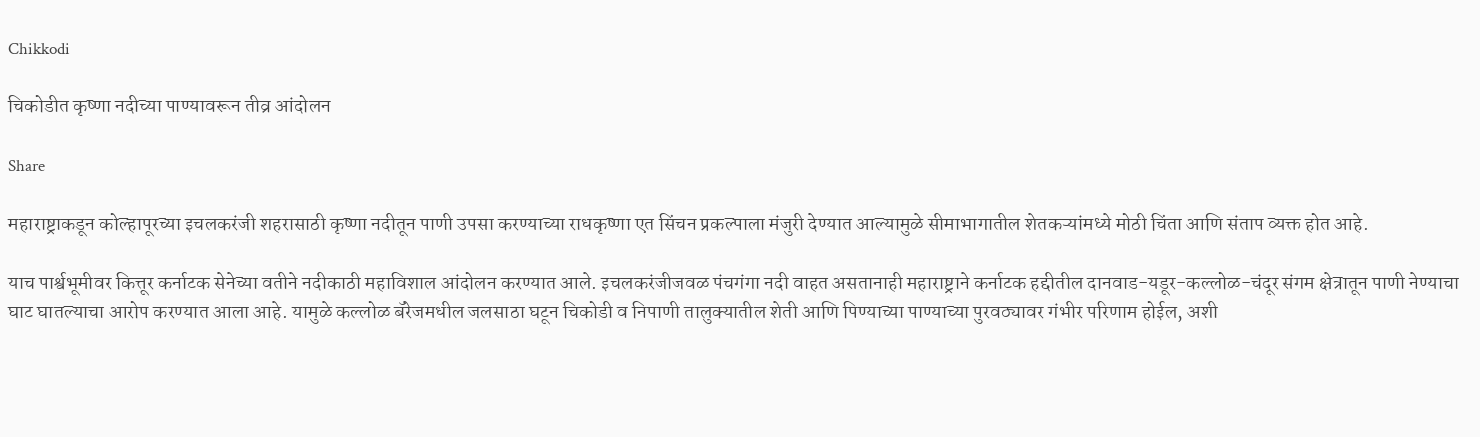Chikkodi

चिकोडीत कृष्णा नदीच्या पाण्यावरून तीव्र आंदोलन

Share

महाराष्ट्राकडून कोल्हापूरच्या इचलकरंजी शहरासाठी कृष्णा नदीतून पाणी उपसा करण्याच्या राधकृष्णा एत सिंचन प्रकल्पाला मंजुरी देण्यात आल्यामुळे सीमाभागातील शेतकऱ्यांमध्ये मोठी चिंता आणि संताप व्यक्त होत आहे.

याच पार्श्वभूमीवर कित्तूर कर्नाटक सेनेच्या वतीने नदीकाठी महाविशाल आंदोलन करण्यात आले. इचलकरंजीजवळ पंचगंगा नदी वाहत असतानाही महाराष्ट्राने कर्नाटक हद्दीतील दानवाड-यडूर-कल्लोळ-चंदूर संगम क्षेत्रातून पाणी नेण्याचा घाट घातल्याचा आरोप करण्यात आला आहे. यामुळे कल्लोळ बॅरेजमधील जलसाठा घटून चिकोडी व निपाणी तालुक्यातील शेती आणि पिण्याच्या पाण्याच्या पुरवठ्यावर गंभीर परिणाम होईल, अशी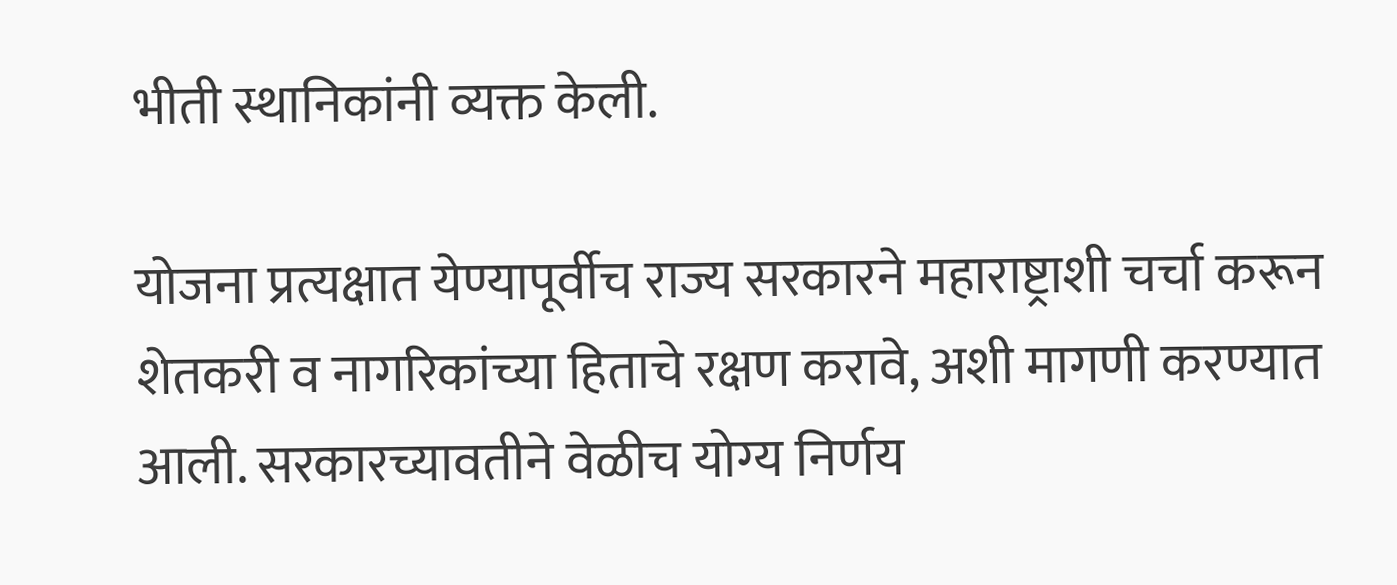भीती स्थानिकांनी व्यक्त केली.

योजना प्रत्यक्षात येण्यापूर्वीच राज्य सरकारने महाराष्ट्राशी चर्चा करून शेतकरी व नागरिकांच्या हिताचे रक्षण करावे, अशी मागणी करण्यात आली. सरकारच्यावतीने वेळीच योग्य निर्णय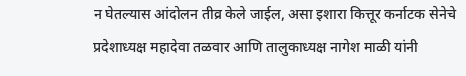न घेतल्यास आंदोलन तीव्र केले जाईल, असा इशारा कित्तूर कर्नाटक सेनेचे प्रदेशाध्यक्ष महादेवा तळवार आणि तालुकाध्यक्ष नागेश माळी यांनी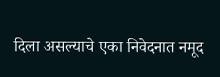दिला असल्याचे एका निवेदनात नमूद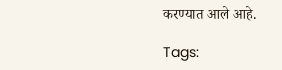करण्यात आले आहे.

Tags: